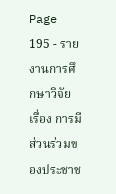Page 195 - รายงานการศึกษาวิจัย เรื่อง การมีส่วนร่วมของประชาช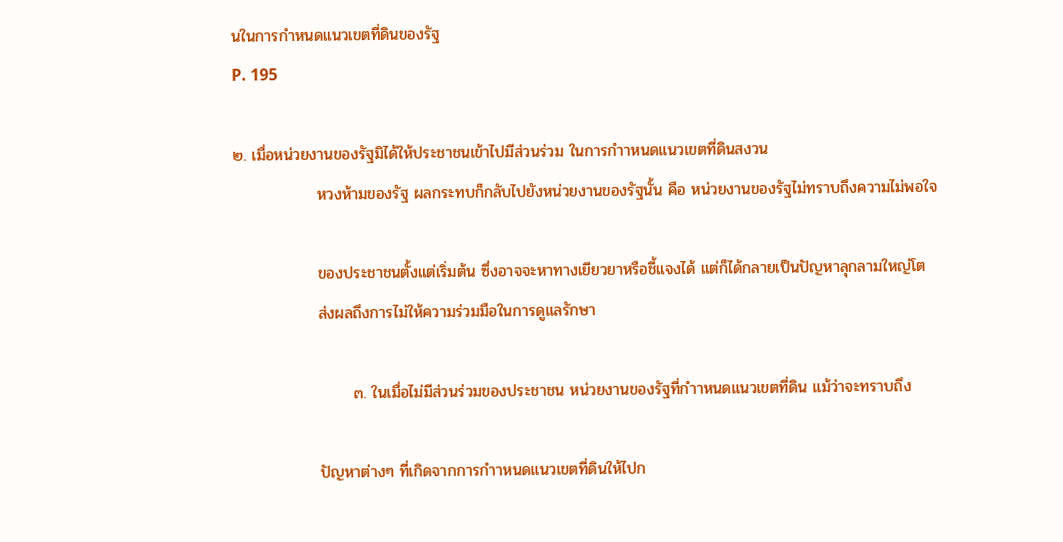นในการกำหนดแนวเขตที่ดินของรัฐ
P. 195

๒. เมื่อหน่วยงานของรัฐมิได้ให้ประชาชนเข้าไปมีส่วนร่วม ในการกำาหนดแนวเขตที่ดินสงวน
               หวงห้ามของรัฐ ผลกระทบก็กลับไปยังหน่วยงานของรัฐนั้น คือ หน่วยงานของรัฐไม่ทราบถึงความไม่พอใจ

               ของประชาชนตั้งแต่เริ่มต้น ซึ่งอาจจะหาทางเยียวยาหรือชี้แจงได้ แต่ก็ได้กลายเป็นปัญหาลุกลามใหญ่โต
               ส่งผลถึงการไม่ให้ความร่วมมือในการดูแลรักษา

                     ๓. ในเมื่อไม่มีส่วนร่วมของประชาชน หน่วยงานของรัฐที่กำาหนดแนวเขตที่ดิน แม้ว่าจะทราบถึง

               ปัญหาต่างๆ ที่เกิดจากการกำาหนดแนวเขตที่ดินให้ไปก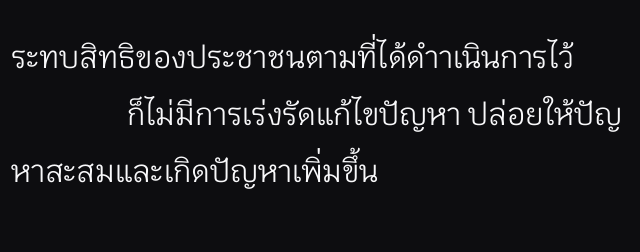ระทบสิทธิของประชาชนตามที่ได้ดำาเนินการไว้
               ก็ไม่มีการเร่งรัดแก้ไขปัญหา ปล่อยให้ปัญหาสะสมและเกิดปัญหาเพิ่มขึ้น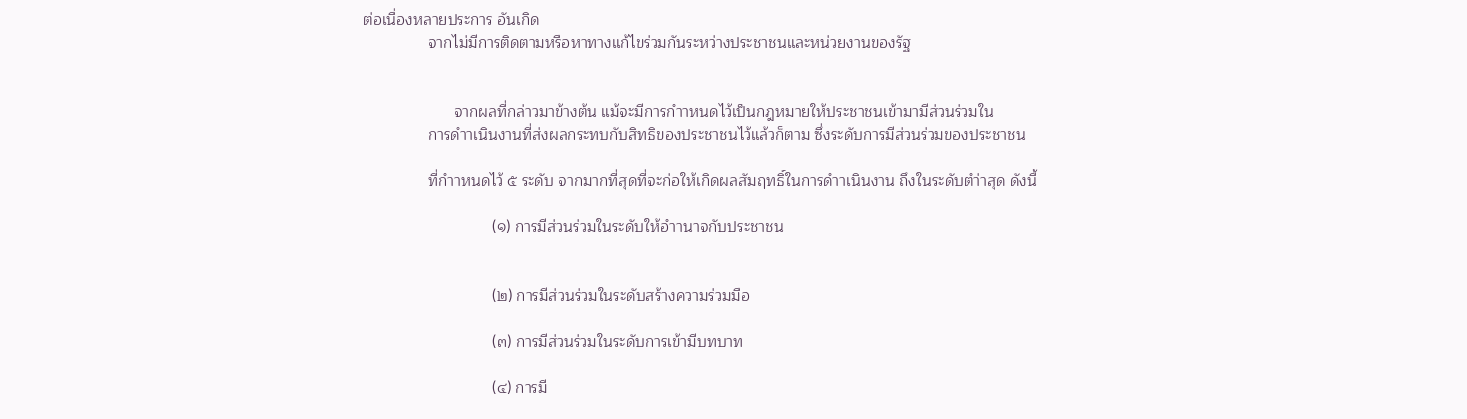ต่อเนื่องหลายประการ อันเกิด
               จากไม่มีการติดตามหรือหาทางแก้ไขร่วมกันระหว่างประชาชนและหน่วยงานของรัฐ


                     จากผลที่กล่าวมาข้างต้น แม้จะมีการกำาหนดไว้เป็นกฎหมายให้ประชาชนเข้ามามีส่วนร่วมใน
               การดำาเนินงานที่ส่งผลกระทบกับสิทธิของประชาชนไว้แล้วก็ตาม ซึ่งระดับการมีส่วนร่วมของประชาชน

               ที่กำาหนดไว้ ๕ ระดับ จากมากที่สุดที่จะก่อให้เกิดผลสัมฤทธิ์ในการดำาเนินงาน ถึงในระดับตำ่าสุด ดังนี้

                              (๑) การมีส่วนร่วมในระดับให้อำานาจกับประชาชน


                              (๒) การมีส่วนร่วมในระดับสร้างความร่วมมือ

                              (๓) การมีส่วนร่วมในระดับการเข้ามีบทบาท

                              (๔) การมี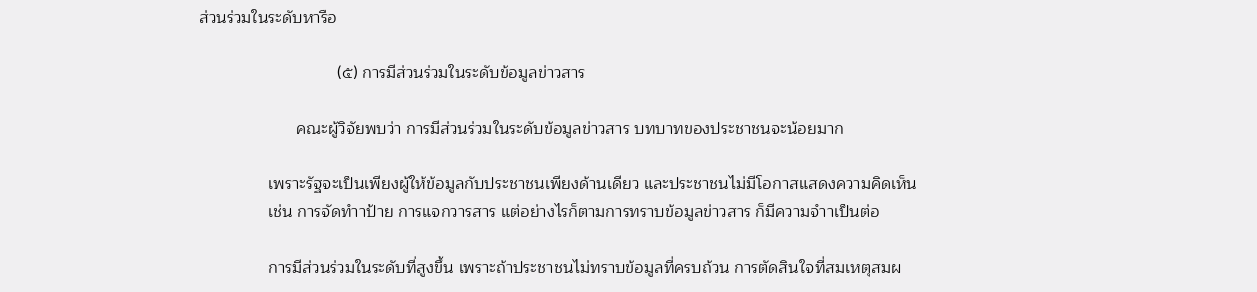ส่วนร่วมในระดับหารือ

                              (๕) การมีส่วนร่วมในระดับข้อมูลข่าวสาร

                     คณะผู้วิจัยพบว่า การมีส่วนร่วมในระดับข้อมูลข่าวสาร บทบาทของประชาชนจะน้อยมาก

               เพราะรัฐจะเป็นเพียงผู้ให้ข้อมูลกับประชาชนเพียงด้านเดียว และประชาชนไม่มีโอกาสแสดงความคิดเห็น
               เช่น การจัดทำาป้าย การแจกวารสาร แต่อย่างไรก็ตามการทราบข้อมูลข่าวสาร ก็มีความจำาเป็นต่อ

               การมีส่วนร่วมในระดับที่สูงขึ้น เพราะถ้าประชาชนไม่ทราบข้อมูลที่ครบถ้วน การตัดสินใจที่สมเหตุสมผ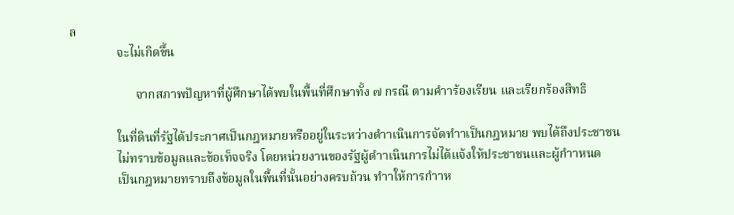ล
               จะไม่เกิดขึ้น

                     จากสภาพปัญหาที่ผู้ศึกษาได้พบในพื้นที่ศึกษาทั้ง ๗ กรณี ตามคำาร้องเรียน และเรียกร้องสิทธิ

               ในที่ดินที่รัฐได้ประกาศเป็นกฎหมายหรืออยู่ในระหว่างดำาเนินการจัดทำาเป็นกฎหมาย พบได้ถึงประชาชน
               ไม่ทราบข้อมูลและข้อเท็จจริง โดยหน่วยงานของรัฐผู้ดำาเนินการไม่ได้แจ้งให้ประชาชนและผู้กำาหนด
               เป็นกฎหมายทราบถึงข้อมูลในพื้นที่นั้นอย่างครบถ้วน ทำาให้การกำาห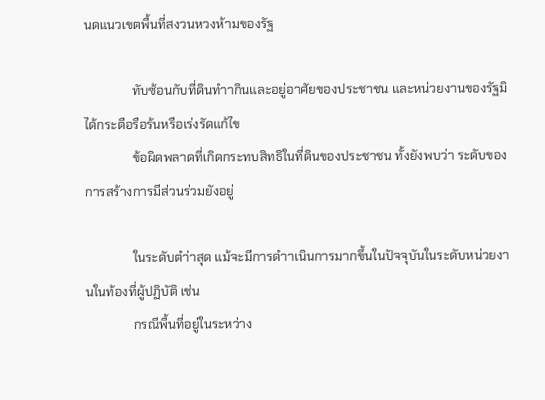นดแนวเขตพื้นที่สงวนหวงห้ามของรัฐ

               ทับซ้อนกับที่ดินทำากินและอยู่อาศัยของประชาชน และหน่วยงานของรัฐมิได้กระตือรือร้นหรือเร่งรัดแก้ไข
               ข้อผิดพลาดที่เกิดกระทบสิทธิในที่ดินของประชาชน ทั้งยังพบว่า ระดับของการสร้างการมีส่วนร่วมยังอยู่

               ในระดับตำ่าสุด แม้จะมีการดำาเนินการมากขึ้นในปัจจุบันในระดับหน่วยงานในท้องที่ผู้ปฏิบัติ เช่น
               กรณีพื้นที่อยู่ในระหว่าง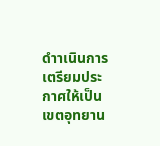ดำาเนินการเตรียมประกาศให้เป็นเขตอุทยาน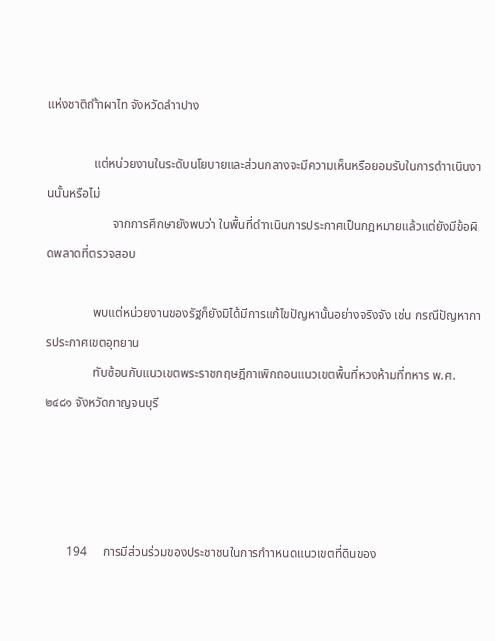แห่งชาติถำ้าผาไท จังหวัดลำาปาง

               แต่หน่วยงานในระดับนโยบายและส่วนกลางจะมีความเห็นหรือยอมรับในการดำาเนินงานนั้นหรือไม่
                     จากการศึกษายังพบว่า ในพื้นที่ดำาเนินการประกาศเป็นกฎหมายแล้วแต่ยังมีข้อผิดพลาดที่ตรวจสอบ

               พบแต่หน่วยงานของรัฐก็ยังมิได้มีการแก้ไขปัญหานั้นอย่างจริงจัง เช่น กรณีปัญหาการประกาศเขตอุทยาน
               ทับซ้อนกับแนวเขตพระราชกฤษฎีกาเพิกถอนแนวเขตพื้นที่หวงห้ามที่ทหาร พ.ศ.๒๔๘๑ จังหวัดกาญจนบุรี




       194     การมีส่วนร่วมของประชาชนในการกำาหนดแนวเขตที่ดินของ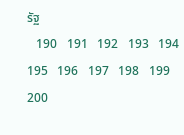รัฐ
   190   191   192   193   194   195   196   197   198   199   200